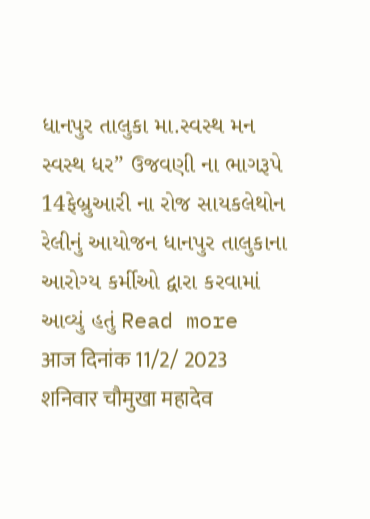ધાનપુર તાલુકા મા.સ્વસ્થ મન સ્વસ્થ ધર” ઉજવણી ના ભાગરૂપે 14ફેબ્રુઆરી ના રોજ સાયકલેથોન રેલીનું આયોજન ધાનપુર તાલુકાના આરોગ્ય કર્મીઓ દ્વારા કરવામાં આવ્યું હતું Read more
आज दिनांक 11/2/ 2023 शनिवार चौमुखा महादेव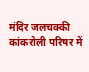मंदिर जलचक्की कांकरोली परिषर में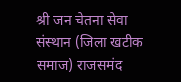श्री जन चेतना सेवा संस्थान (जिला खटीक समाज) राजसमंद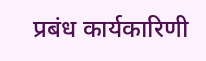प्रबंध कार्यकारिणी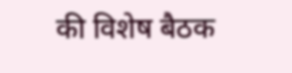की विशेष बैठक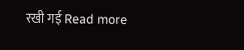रखी गई Read more